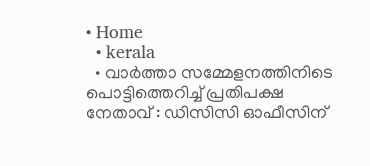• Home
  • kerala
  • വാർത്താ സമ്മേളനത്തിനിടെ പൊട്ടിത്തെറിച്ച് പ്രതിപക്ഷ നേതാവ് : ഡിസിസി ഓഫീസിന്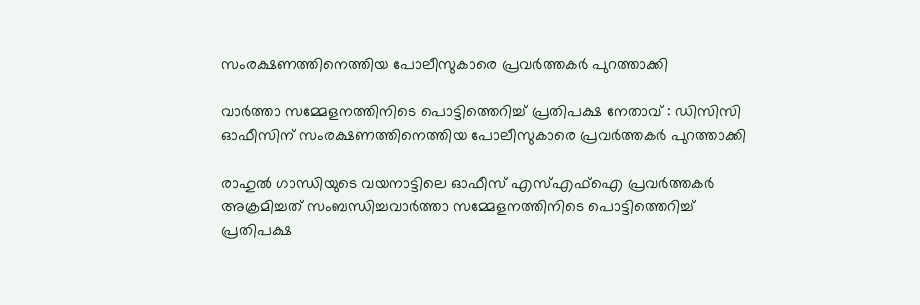സംരക്ഷണത്തിനെത്തിയ പോലീസുകാരെ പ്രവർത്തകർ പുറത്താക്കി

വാർത്താ സമ്മേളനത്തിനിടെ പൊട്ടിത്തെറിച്ച് പ്രതിപക്ഷ നേതാവ് : ഡിസിസി ഓഫീസിന് സംരക്ഷണത്തിനെത്തിയ പോലീസുകാരെ പ്രവർത്തകർ പുറത്താക്കി

രാഹുൽ ഗാന്ധിയുടെ വയനാട്ടിലെ ഓഫീസ് എസ്എഫ്ഐ പ്രവർത്തകർ അക്രമിച്ചത് സംബന്ധിച്ചവാർത്താ സമ്മേളനത്തിനിടെ പൊട്ടിത്തെറിച്ച് പ്രതിപക്ഷ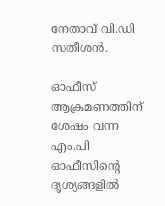നേതാവ് വി.ഡി സതീശൻ.

ഓഫീസ് ആക്രമണത്തിന് ശേഷം വന്ന എം.പി ഓഫീസിന്റെ ദൃശ്യങ്ങളിൽ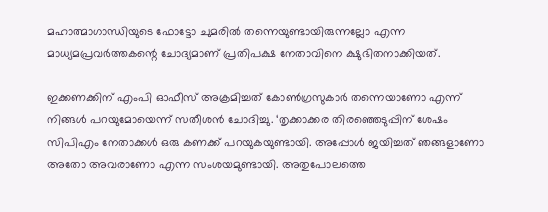മഹാത്മാഗാന്ധിയുടെ ഫോട്ടോ ചുമരിൽ തന്നെയുണ്ടായിരുന്നല്ലോ എന്ന മാധ്യമപ്രവർത്തകന്റെ ചോദ്യമാണ് പ്രതിപക്ഷ നേതാവിനെ ക്ഷുഭിതനാക്കിയത്.

ഇക്കണക്കിന് എംപി ഓഫീസ് അക്രമിച്ചത് കോൺഗ്രസുകാർ തന്നെയാണോ എന്ന് നിങ്ങൾ പറയുമോയെന്ന് സതീശൻ ചോദിച്ചു. ‘തൃക്കാക്കര തിരഞ്ഞെടുപ്പിന് ശേഷം സിപിഎം നേതാക്കൾ ഒരു കണക്ക് പറയുകയുണ്ടായി. അപ്പോൾ ജയിച്ചത് ഞങ്ങളാണോ അതോ അവരാണോ എന്ന സംശയമുണ്ടായി. അതുപോലത്തെ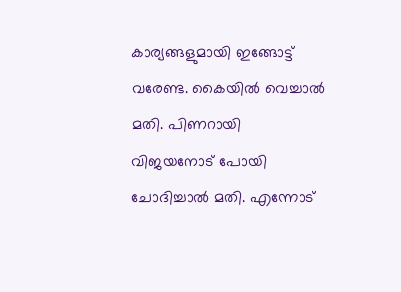കാര്യങ്ങളുമായി ഇങ്ങോട്ട് വരേണ്ട. കൈയിൽ വെച്ചാൽ മതി. പിണറായി വിജയനോട് പോയി ചോദിച്ചാൽ മതി. എന്നോട്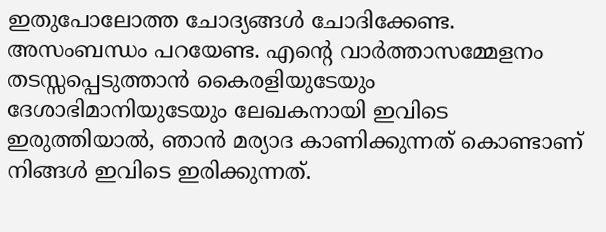ഇതുപോലോത്ത ചോദ്യങ്ങൾ ചോദിക്കേണ്ട. അസംബന്ധം പറയേണ്ട. എന്റെ വാർത്താസമ്മേളനം തടസ്സപ്പെടുത്താൻ കൈരളിയുടേയും ദേശാഭിമാനിയുടേയും ലേഖകനായി ഇവിടെ ഇരുത്തിയാൽ, ഞാൻ മര്യാദ കാണിക്കുന്നത് കൊണ്ടാണ് നിങ്ങൾ ഇവിടെ ഇരിക്കുന്നത്.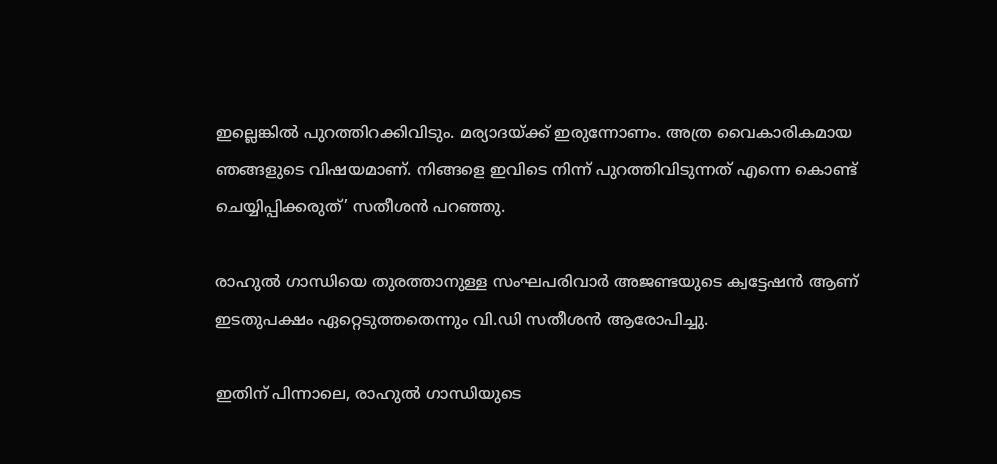ഇല്ലെങ്കിൽ പുറത്തിറക്കിവിടും. മര്യാദയ്ക്ക് ഇരുന്നോണം. അത്ര വൈകാരികമായ ഞങ്ങളുടെ വിഷയമാണ്. നിങ്ങളെ ഇവിടെ നിന്ന് പുറത്തിവിടുന്നത് എന്നെ കൊണ്ട് ചെയ്യിപ്പിക്കരുത്’ സതീശൻ പറഞ്ഞു.

രാഹുൽ ഗാന്ധിയെ തുരത്താനുള്ള സംഘപരിവാർ അജണ്ടയുടെ ക്വട്ടേഷൻ ആണ് ഇടതുപക്ഷം ഏറ്റെടുത്തതെന്നും വി.ഡി സതീശൻ ആരോപിച്ചു.

ഇതിന് പിന്നാലെ, രാഹുൽ ഗാന്ധിയുടെ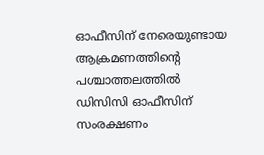ഓഫീസിന് നേരെയുണ്ടായ ആക്രമണത്തിന്റെ പശ്ചാത്തലത്തിൽ ഡിസിസി ഓഫീസിന് സംരക്ഷണം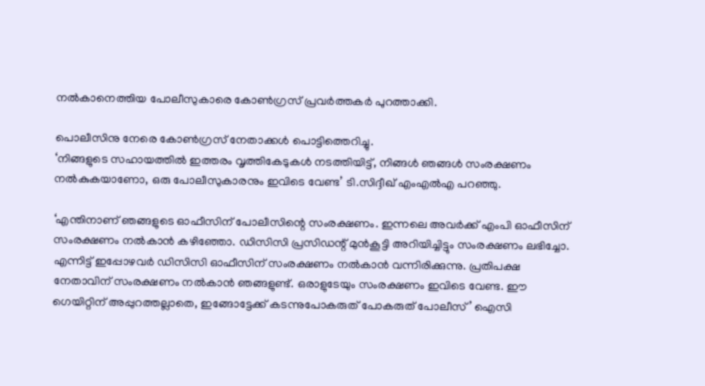നൽകാനെത്തിയ പോലീസുകാരെ കോൺഗ്രസ് പ്രവർത്തകർ പുറത്താക്കി.

പൊലീസിനു നേരെ കോൺഗ്രസ് നേതാക്കൾ പൊട്ടിത്തെറിച്ചു.
‘നിങ്ങളുടെ സഹായത്തിൽ ഇത്തരം വൃത്തികേടുകൾ നടത്തിയിട്ട്, നിങ്ങൾ ഞങ്ങൾ സംരക്ഷണം നൽകുകയാണോ, ഒരു പോലീസുകാരനും ഇവിടെ വേണ്ട’ ടി.സിദ്ദീഖ് എംഎൽഎ പറഞ്ഞു.

‘എന്തിനാണ് ഞങ്ങളുടെ ഓഫീസിന് പോലീസിന്റെ സംരക്ഷണം. ഇന്നലെ അവർക്ക് എംപി ഓഫീസിന് സംരക്ഷണം നൽകാൻ കഴിഞ്ഞോ. ഡിസിസി പ്രസിഡന്റ് മുൻകൂട്ടി അറിയിച്ചിട്ടും സംരക്ഷണം ലഭിച്ചോ. എന്നിട്ട് ഇപ്പോഴവർ ഡിസിസി ഓഫീസിന് സംരക്ഷണം നൽകാൻ വന്നിരിക്കുന്നു. പ്രതിപക്ഷ നേതാവിന് സംരക്ഷണം നൽകാൻ ഞങ്ങളുണ്ട്. ഒരാളുടേയും സംരക്ഷണം ഇവിടെ വേണ്ട. ഈ ഗെയിറ്റിന് അപ്പുറത്തല്ലാതെ, ഇങ്ങോട്ടേക്ക് കടന്നുപോകരുത് പോകരുത് പോലീസ്’ ഐസി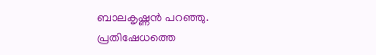ബാലകൃഷ്ണൻ പറഞ്ഞു.
പ്രതിഷേധത്തെ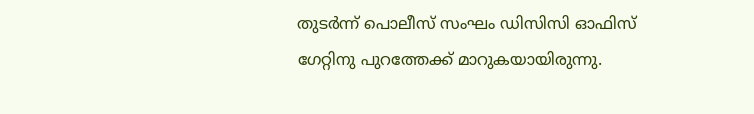തുടർന്ന് പൊലീസ് സംഘം ഡിസിസി ഓഫിസ് ഗേറ്റിനു പുറത്തേക്ക്‌ മാറുകയായിരുന്നു.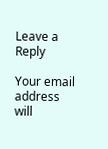Leave a Reply

Your email address will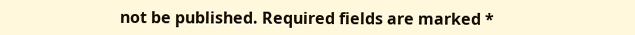not be published. Required fields are marked *